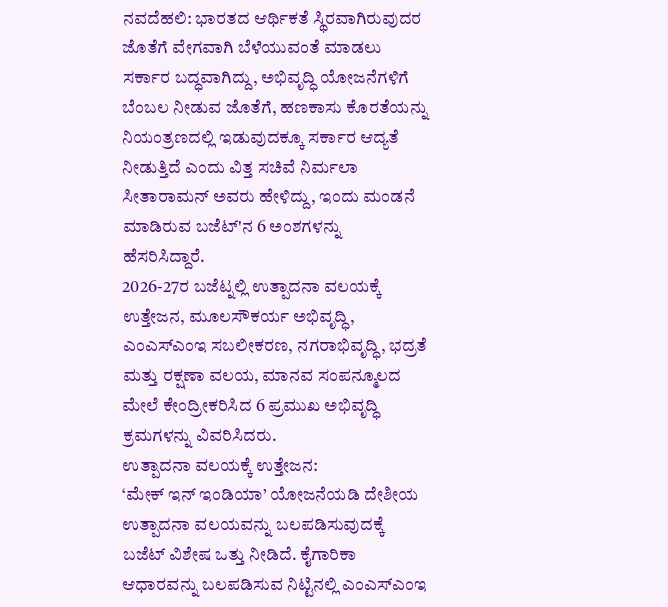ನವದೆಹಲಿ: ಭಾರತದ ಆರ್ಥಿಕತೆ ಸ್ಥಿರವಾಗಿರುವುದರ ಜೊತೆಗೆ ವೇಗವಾಗಿ ಬೆಳೆಯುವಂತೆ ಮಾಡಲು ಸರ್ಕಾರ ಬದ್ಧವಾಗಿದ್ದು, ಅಭಿವೃದ್ಧಿ ಯೋಜನೆಗಳಿಗೆ ಬೆಂಬಲ ನೀಡುವ ಜೊತೆಗೆ, ಹಣಕಾಸು ಕೊರತೆಯನ್ನು ನಿಯಂತ್ರಣದಲ್ಲಿ ಇಡುವುದಕ್ಕೂ ಸರ್ಕಾರ ಆದ್ಯತೆ ನೀಡುತ್ತಿದೆ ಎಂದು ವಿತ್ತ ಸಚಿವೆ ನಿರ್ಮಲಾ ಸೀತಾರಾಮನ್ ಅವರು ಹೇಳಿದ್ದು, ಇಂದು ಮಂಡನೆ ಮಾಡಿರುವ ಬಜೆಟ್'ನ 6 ಅಂಶಗಳನ್ನು ಹೆಸರಿಸಿದ್ದಾರೆ.
2026-27ರ ಬಜೆಟ್ನಲ್ಲಿ ಉತ್ಪಾದನಾ ವಲಯಕ್ಕೆ ಉತ್ತೇಜನ, ಮೂಲಸೌಕರ್ಯ ಅಭಿವೃದ್ಧಿ, ಎಂಎಸ್ಎಂಇ ಸಬಲೀಕರಣ, ನಗರಾಭಿವೃದ್ಧಿ, ಭದ್ರತೆ ಮತ್ತು ರಕ್ಷಣಾ ವಲಯ, ಮಾನವ ಸಂಪನ್ಮೂಲದ ಮೇಲೆ ಕೇಂದ್ರೀಕರಿಸಿದ 6 ಪ್ರಮುಖ ಅಭಿವೃದ್ಧಿ ಕ್ರಮಗಳನ್ನು ವಿವರಿಸಿದರು.
ಉತ್ಪಾದನಾ ವಲಯಕ್ಕೆ ಉತ್ತೇಜನ:
‘ಮೇಕ್ ಇನ್ ಇಂಡಿಯಾ’ ಯೋಜನೆಯಡಿ ದೇಶೀಯ ಉತ್ಪಾದನಾ ವಲಯವನ್ನು ಬಲಪಡಿಸುವುದಕ್ಕೆ ಬಜೆಟ್ ವಿಶೇಷ ಒತ್ತು ನೀಡಿದೆ. ಕೈಗಾರಿಕಾ ಆಧಾರವನ್ನು ಬಲಪಡಿಸುವ ನಿಟ್ಟಿನಲ್ಲಿ ಎಂಎಸ್ಎಂಇ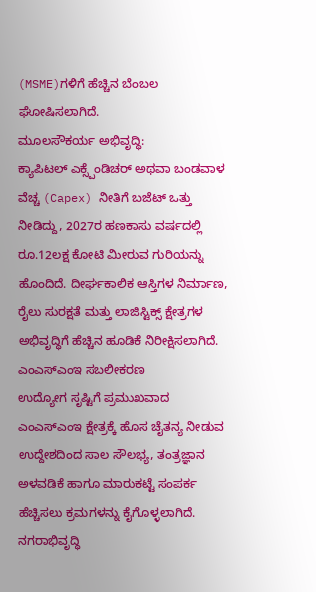(MSME)ಗಳಿಗೆ ಹೆಚ್ಚಿನ ಬೆಂಬಲ ಘೋಷಿಸಲಾಗಿದೆ.
ಮೂಲಸೌಕರ್ಯ ಅಭಿವೃದ್ಧಿ:
ಕ್ಯಾಪಿಟಲ್ ಎಕ್ಸ್ಪೆಂಡಿಚರ್ ಅಥವಾ ಬಂಡವಾಳ ವೆಚ್ಚ (Capex) ನೀತಿಗೆ ಬಜೆಟ್ ಒತ್ತು ನೀಡಿದ್ದು, 2027ರ ಹಣಕಾಸು ವರ್ಷದಲ್ಲಿ ರೂ.12ಲಕ್ಷ ಕೋಟಿ ಮೀರುವ ಗುರಿಯನ್ನು ಹೊಂದಿದೆ. ದೀರ್ಘಕಾಲಿಕ ಆಸ್ತಿಗಳ ನಿರ್ಮಾಣ, ರೈಲು ಸುರಕ್ಷತೆ ಮತ್ತು ಲಾಜಿಸ್ಟಿಕ್ಸ್ ಕ್ಷೇತ್ರಗಳ ಅಭಿವೃದ್ಧಿಗೆ ಹೆಚ್ಚಿನ ಹೂಡಿಕೆ ನಿರೀಕ್ಷಿಸಲಾಗಿದೆ.
ಎಂಎಸ್ಎಂಇ ಸಬಲೀಕರಣ
ಉದ್ಯೋಗ ಸೃಷ್ಟಿಗೆ ಪ್ರಮುಖವಾದ ಎಂಎಸ್ಎಂಇ ಕ್ಷೇತ್ರಕ್ಕೆ ಹೊಸ ಚೈತನ್ಯ ನೀಡುವ ಉದ್ದೇಶದಿಂದ ಸಾಲ ಸೌಲಭ್ಯ, ತಂತ್ರಜ್ಞಾನ ಅಳವಡಿಕೆ ಹಾಗೂ ಮಾರುಕಟ್ಟೆ ಸಂಪರ್ಕ ಹೆಚ್ಚಿಸಲು ಕ್ರಮಗಳನ್ನು ಕೈಗೊಳ್ಳಲಾಗಿದೆ.
ನಗರಾಭಿವೃದ್ಧಿ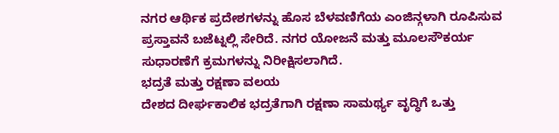ನಗರ ಆರ್ಥಿಕ ಪ್ರದೇಶಗಳನ್ನು ಹೊಸ ಬೆಳವಣಿಗೆಯ ಎಂಜಿನ್ಗಳಾಗಿ ರೂಪಿಸುವ ಪ್ರಸ್ತಾವನೆ ಬಜೆಟ್ನಲ್ಲಿ ಸೇರಿದೆ. ನಗರ ಯೋಜನೆ ಮತ್ತು ಮೂಲಸೌಕರ್ಯ ಸುಧಾರಣೆಗೆ ಕ್ರಮಗಳನ್ನು ನಿರೀಕ್ಷಿಸಲಾಗಿದೆ.
ಭದ್ರತೆ ಮತ್ತು ರಕ್ಷಣಾ ವಲಯ
ದೇಶದ ದೀರ್ಘಕಾಲಿಕ ಭದ್ರತೆಗಾಗಿ ರಕ್ಷಣಾ ಸಾಮರ್ಥ್ಯ ವೃದ್ಧಿಗೆ ಒತ್ತು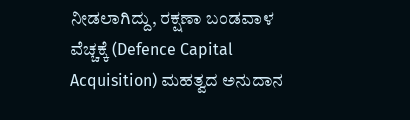ನೀಡಲಾಗಿದ್ದು, ರಕ್ಷಣಾ ಬಂಡವಾಳ ವೆಚ್ಚಕ್ಕೆ (Defence Capital Acquisition) ಮಹತ್ವದ ಅನುದಾನ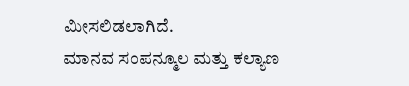ಮೀಸಲಿಡಲಾಗಿದೆ.
ಮಾನವ ಸಂಪನ್ಮೂಲ ಮತ್ತು ಕಲ್ಯಾಣ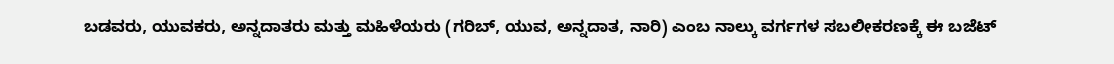ಬಡವರು, ಯುವಕರು, ಅನ್ನದಾತರು ಮತ್ತು ಮಹಿಳೆಯರು (ಗರಿಬ್, ಯುವ, ಅನ್ನದಾತ, ನಾರಿ) ಎಂಬ ನಾಲ್ಕು ವರ್ಗಗಳ ಸಬಲೀಕರಣಕ್ಕೆ ಈ ಬಜೆಟ್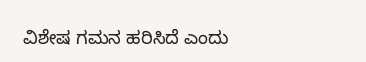ವಿಶೇಷ ಗಮನ ಹರಿಸಿದೆ ಎಂದು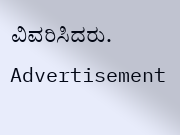ವಿವರಿಸಿದರು.
Advertisement